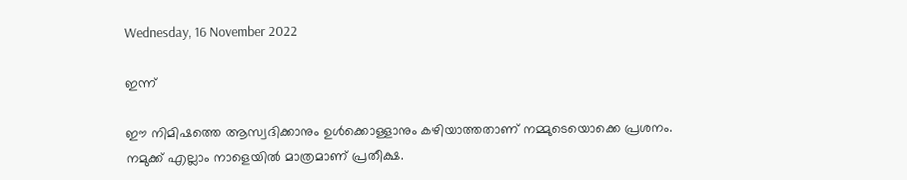Wednesday, 16 November 2022

ഇന്ന്

ഈ നിമിഷത്തെ ആസ്വദിക്കാനും ഉൾക്കൊള്ളാനും കഴിയാത്തതാണ് നമ്മുടെയൊക്കെ പ്രശനം.
നമുക്ക് എല്ലാം നാളെയിൽ മാത്രമാണ് പ്രതീക്ഷ.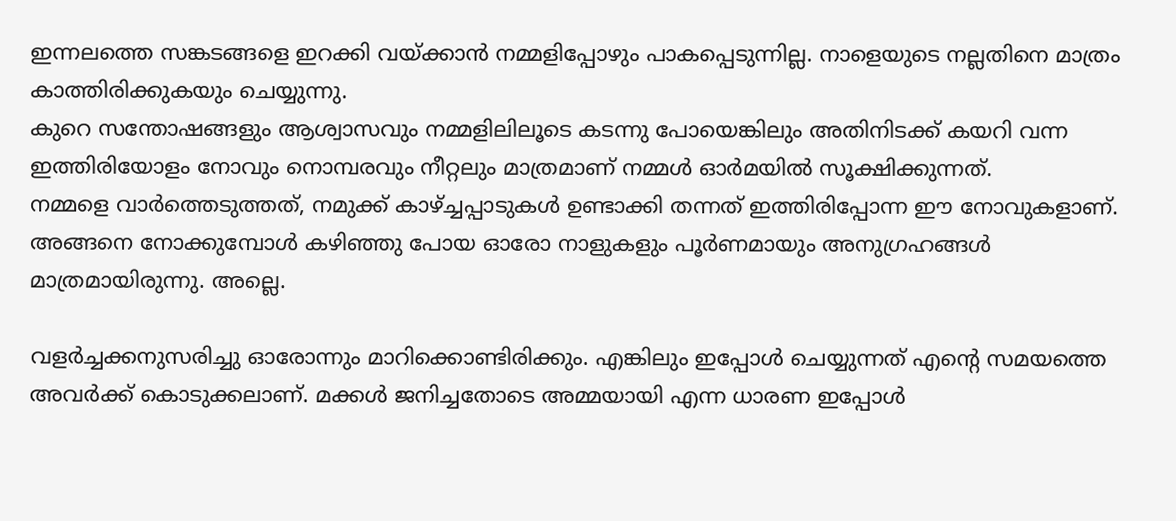ഇന്നലത്തെ സങ്കടങ്ങളെ ഇറക്കി വയ്ക്കാൻ നമ്മളിപ്പോഴും പാകപ്പെടുന്നില്ല. നാളെയുടെ നല്ലതിനെ മാത്രം കാത്തിരിക്കുകയും ചെയ്യുന്നു.
കുറെ സന്തോഷങ്ങളും ആശ്വാസവും നമ്മളിലിലൂടെ കടന്നു പോയെങ്കിലും അതിനിടക്ക് കയറി വന്ന ഇത്തിരിയോളം നോവും നൊമ്പരവും നീറ്റലും മാത്രമാണ് നമ്മൾ ഓർമയിൽ സൂക്ഷിക്കുന്നത്.
നമ്മളെ വാർത്തെടുത്തത്, നമുക്ക് കാഴ്ച്ചപ്പാടുകൾ ഉണ്ടാക്കി തന്നത് ഇത്തിരിപ്പോന്ന ഈ നോവുകളാണ്. അങ്ങനെ നോക്കുമ്പോൾ കഴിഞ്ഞു പോയ ഓരോ നാളുകളും പൂർണമായും അനുഗ്രഹങ്ങൾ മാത്രമായിരുന്നു. അല്ലെ.

വളർച്ചക്കനുസരിച്ചു ഓരോന്നും മാറിക്കൊണ്ടിരിക്കും. എങ്കിലും ഇപ്പോൾ ചെയ്യുന്നത് എന്റെ സമയത്തെ അവർക്ക് കൊടുക്കലാണ്. മക്കൾ ജനിച്ചതോടെ അമ്മയായി എന്ന ധാരണ ഇപ്പോൾ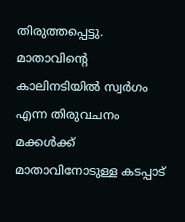തിരുത്തപ്പെട്ടു. മാതാവിന്റെ കാലിനടിയിൽ സ്വർഗം എന്ന തിരുവചനം മക്കൾക്ക് മാതാവിനോടുള്ള കടപ്പാട്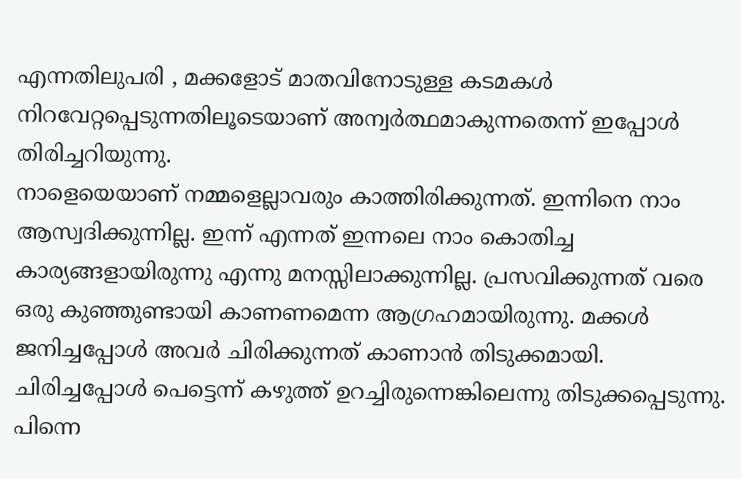എന്നതിലുപരി , മക്കളോട് മാതവിനോടുള്ള കടമകൾ നിറവേറ്റപ്പെടുന്നതിലൂടെയാണ് അന്വർത്ഥമാകുന്നതെന്ന് ഇപ്പോൾ തിരിച്ചറിയുന്നു.
നാളെയെയാണ് നമ്മളെല്ലാവരും കാത്തിരിക്കുന്നത്. ഇന്നിനെ നാം ആസ്വദിക്കുന്നില്ല. ഇന്ന് എന്നത് ഇന്നലെ നാം കൊതിച്ച കാര്യങ്ങളായിരുന്നു എന്നു മനസ്സിലാക്കുന്നില്ല. പ്രസവിക്കുന്നത് വരെ ഒരു കുഞ്ഞുണ്ടായി കാണണമെന്ന ആഗ്രഹമായിരുന്നു. മക്കൾ ജനിച്ചപ്പോൾ അവർ ചിരിക്കുന്നത് കാണാൻ തിടുക്കമായി. ചിരിച്ചപ്പോൾ പെട്ടെന്ന് കഴുത്ത് ഉറച്ചിരുന്നെങ്കിലെന്നു തിടുക്കപ്പെടുന്നു. പിന്നെ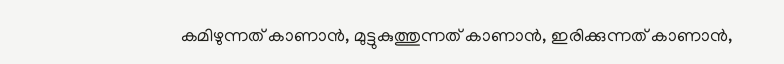കമിഴുന്നത് കാണാൻ, മുട്ടുകുത്തുന്നത് കാണാൻ, ഇരിക്കുന്നത് കാണാൻ,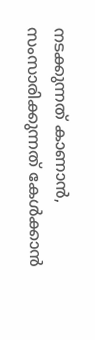നടക്കുന്നത് കാണാൻ, സംസാരിക്കുന്നത് കേൾക്കാൻ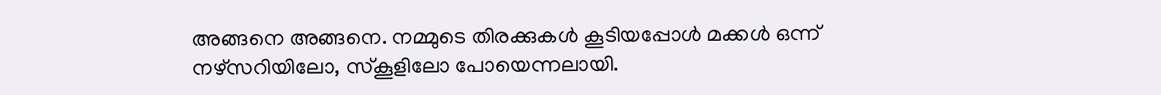അങ്ങനെ അങ്ങനെ. നമ്മുടെ തിരക്കുകൾ കൂടിയപ്പോൾ മക്കൾ ഒന്ന് നഴ്സറിയിലോ, സ്കൂളിലോ പോയെന്നലായി.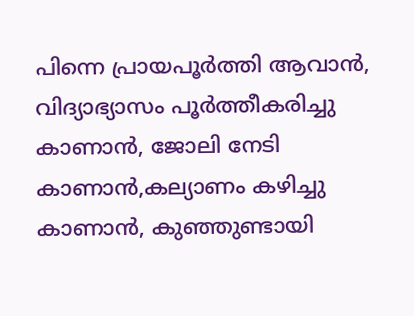പിന്നെ പ്രായപൂർത്തി ആവാൻ, വിദ്യാഭ്യാസം പൂർത്തീകരിച്ചു കാണാൻ, ജോലി നേടി കാണാൻ,കല്യാണം കഴിച്ചു കാണാൻ, കുഞ്ഞുണ്ടായി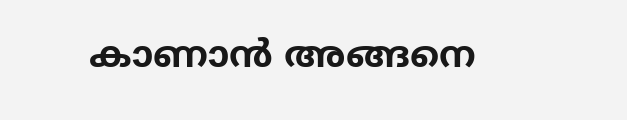കാണാൻ അങ്ങനെ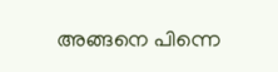അങ്ങനെ പിന്നെ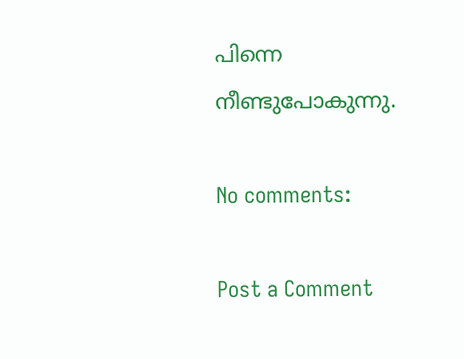പിന്നെ നീണ്ടുപോകുന്നു.

No comments:

Post a Comment